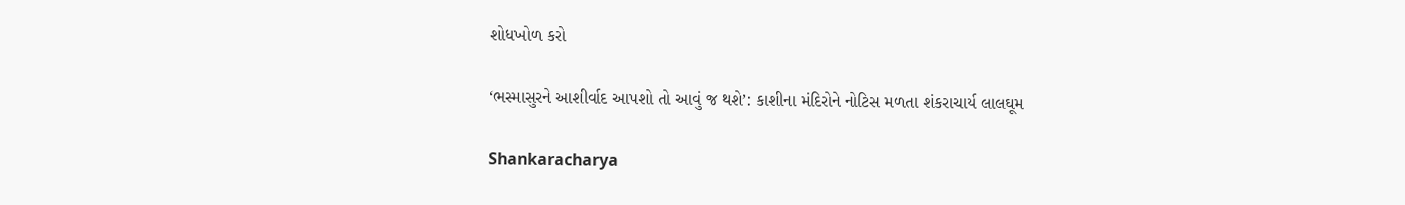શોધખોળ કરો

‘ભસ્માસુરને આશીર્વાદ આપશો તો આવું જ થશે’: કાશીના મંદિરોને નોટિસ મળતા શંકરાચાર્ય લાલઘૂમ

Shankaracharya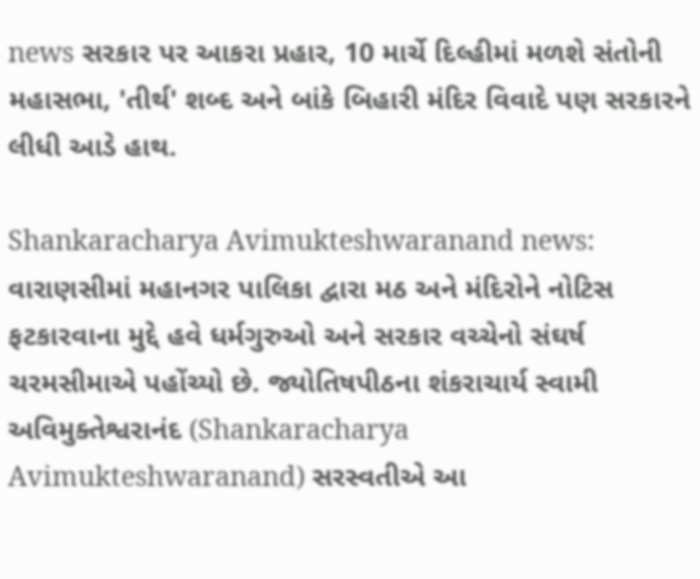news સરકાર પર આકરા પ્રહાર, 10 માર્ચે દિલ્હીમાં મળશે સંતોની મહાસભા, 'તીર્થ' શબ્દ અને બાંકે બિહારી મંદિર વિવાદે પણ સરકારને લીધી આડે હાથ.

Shankaracharya Avimukteshwaranand news: વારાણસીમાં મહાનગર પાલિકા દ્વારા મઠ અને મંદિરોને નોટિસ ફટકારવાના મુદ્દે હવે ધર્મગુરુઓ અને સરકાર વચ્ચેનો સંઘર્ષ ચરમસીમાએ પહોંચ્યો છે. જ્યોતિષપીઠના શંકરાચાર્ય સ્વામી અવિમુક્તેશ્વરાનંદ (Shankaracharya Avimukteshwaranand) સરસ્વતીએ આ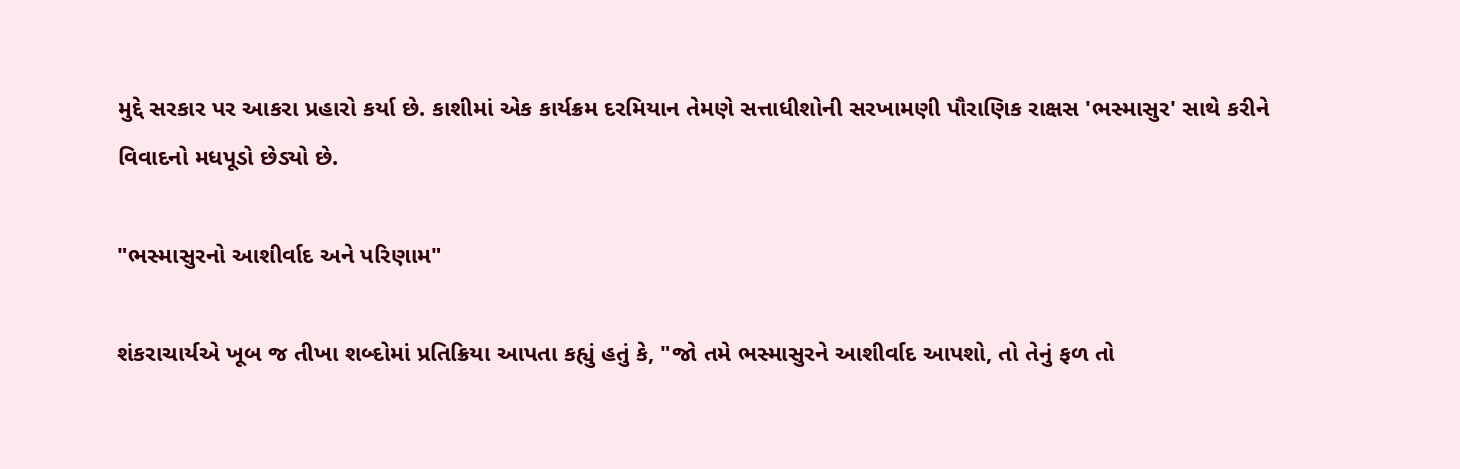મુદ્દે સરકાર પર આકરા પ્રહારો કર્યા છે. કાશીમાં એક કાર્યક્રમ દરમિયાન તેમણે સત્તાધીશોની સરખામણી પૌરાણિક રાક્ષસ 'ભસ્માસુર' સાથે કરીને વિવાદનો મધપૂડો છેડ્યો છે.

"ભસ્માસુરનો આશીર્વાદ અને પરિણામ"

શંકરાચાર્યએ ખૂબ જ તીખા શબ્દોમાં પ્રતિક્રિયા આપતા કહ્યું હતું કે, "જો તમે ભસ્માસુરને આશીર્વાદ આપશો, તો તેનું ફળ તો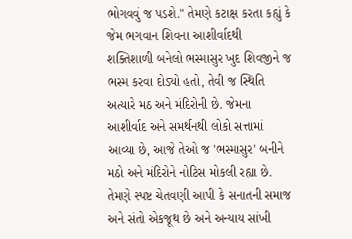ભોગવવું જ પડશે." તેમણે કટાક્ષ કરતા કહ્યું કે જેમ ભગવાન શિવના આશીર્વાદથી શક્તિશાળી બનેલો ભસ્માસુર ખુદ શિવજીને જ ભસ્મ કરવા દોડ્યો હતો, તેવી જ સ્થિતિ અત્યારે મઠ અને મંદિરોની છે. જેમના આશીર્વાદ અને સમર્થનથી લોકો સત્તામાં આવ્યા છે, આજે તેઓ જ 'ભસ્માસુર' બનીને મઠો અને મંદિરોને નોટિસ મોકલી રહ્યા છે. તેમણે સ્પષ્ટ ચેતવણી આપી કે સનાતની સમાજ અને સંતો એકજૂથ છે અને અન્યાય સાંખી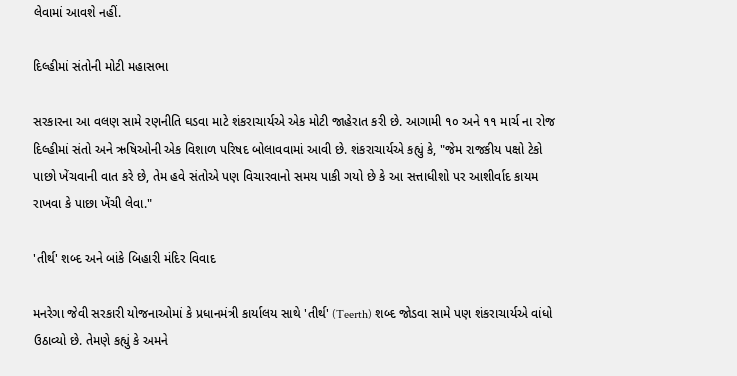લેવામાં આવશે નહીં.

દિલ્હીમાં સંતોની મોટી મહાસભા

સરકારના આ વલણ સામે રણનીતિ ઘડવા માટે શંકરાચાર્યએ એક મોટી જાહેરાત કરી છે. આગામી ૧૦ અને ૧૧ માર્ચ ના રોજ દિલ્હીમાં સંતો અને ઋષિઓની એક વિશાળ પરિષદ બોલાવવામાં આવી છે. શંકરાચાર્યએ કહ્યું કે, "જેમ રાજકીય પક્ષો ટેકો પાછો ખેંચવાની વાત કરે છે, તેમ હવે સંતોએ પણ વિચારવાનો સમય પાકી ગયો છે કે આ સત્તાધીશો પર આશીર્વાદ કાયમ રાખવા કે પાછા ખેંચી લેવા."

'તીર્થ' શબ્દ અને બાંકે બિહારી મંદિર વિવાદ

મનરેગા જેવી સરકારી યોજનાઓમાં કે પ્રધાનમંત્રી કાર્યાલય સાથે 'તીર્થ' (Teerth) શબ્દ જોડવા સામે પણ શંકરાચાર્યએ વાંધો ઉઠાવ્યો છે. તેમણે કહ્યું કે અમને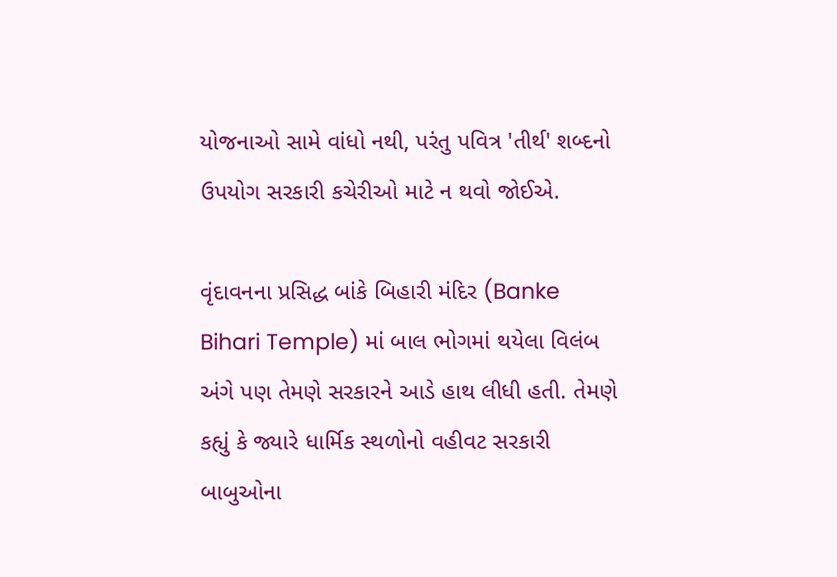યોજનાઓ સામે વાંધો નથી, પરંતુ પવિત્ર 'તીર્થ' શબ્દનો ઉપયોગ સરકારી કચેરીઓ માટે ન થવો જોઈએ.

વૃંદાવનના પ્રસિદ્ધ બાંકે બિહારી મંદિર (Banke Bihari Temple) માં બાલ ભોગમાં થયેલા વિલંબ અંગે પણ તેમણે સરકારને આડે હાથ લીધી હતી. તેમણે કહ્યું કે જ્યારે ધાર્મિક સ્થળોનો વહીવટ સરકારી બાબુઓના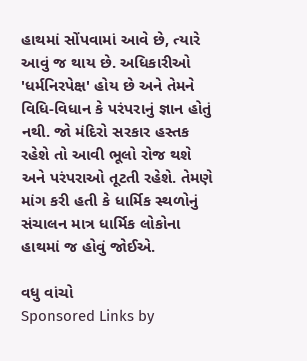હાથમાં સોંપવામાં આવે છે, ત્યારે આવું જ થાય છે. અધિકારીઓ 'ધર્મનિરપેક્ષ' હોય છે અને તેમને વિધિ-વિધાન કે પરંપરાનું જ્ઞાન હોતું નથી. જો મંદિરો સરકાર હસ્તક રહેશે તો આવી ભૂલો રોજ થશે અને પરંપરાઓ તૂટતી રહેશે. તેમણે માંગ કરી હતી કે ધાર્મિક સ્થળોનું સંચાલન માત્ર ધાર્મિક લોકોના હાથમાં જ હોવું જોઈએ.

વધુ વાંચો
Sponsored Links by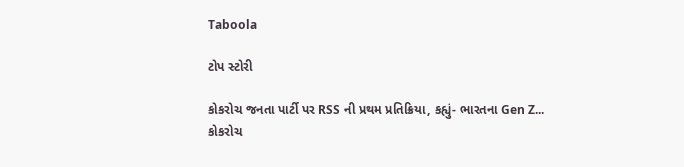Taboola

ટોપ સ્ટોરી

કોકરોચ જનતા પાર્ટી પર RSS ની પ્રથમ પ્રતિક્રિયા, કહ્યું- ભારતના Gen Z...
કોકરોચ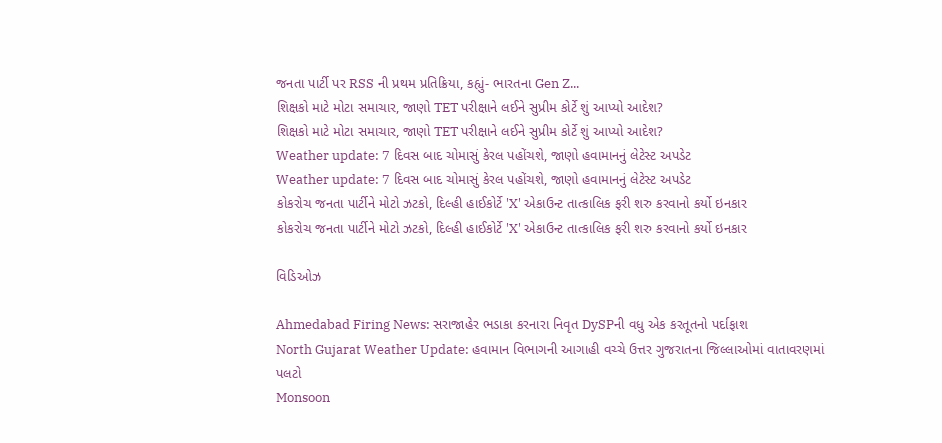જનતા પાર્ટી પર RSS ની પ્રથમ પ્રતિક્રિયા, કહ્યું- ભારતના Gen Z...
શિક્ષકો માટે મોટા સમાચાર, જાણો TET પરીક્ષાને લઈને સુપ્રીમ કોર્ટે શું આપ્યો આદેશ?
શિક્ષકો માટે મોટા સમાચાર, જાણો TET પરીક્ષાને લઈને સુપ્રીમ કોર્ટે શું આપ્યો આદેશ?
Weather update: 7 દિવસ બાદ ચોમાસું કેરલ પહોંચશે, જાણો હવામાનનું લેટેસ્ટ અપડેટ
Weather update: 7 દિવસ બાદ ચોમાસું કેરલ પહોંચશે, જાણો હવામાનનું લેટેસ્ટ અપડેટ
કોકરોચ જનતા પાર્ટીને મોટો ઝટકો, દિલ્હી હાઈકોર્ટે 'X' એકાઉન્ટ તાત્કાલિક ફરી શરુ કરવાનો કર્યો ઇનકાર
કોકરોચ જનતા પાર્ટીને મોટો ઝટકો, દિલ્હી હાઈકોર્ટે 'X' એકાઉન્ટ તાત્કાલિક ફરી શરુ કરવાનો કર્યો ઇનકાર

વિડિઓઝ

Ahmedabad Firing News: સરાજાહેર ભડાકા કરનારા નિવૃત DySPની વધુ એક કરતૂતનો પર્દાફાશ
North Gujarat Weather Update: હવામાન વિભાગની આગાહી વચ્ચે ઉત્તર ગુજરાતના જિલ્લાઓમાં વાતાવરણમાં પલટો
Monsoon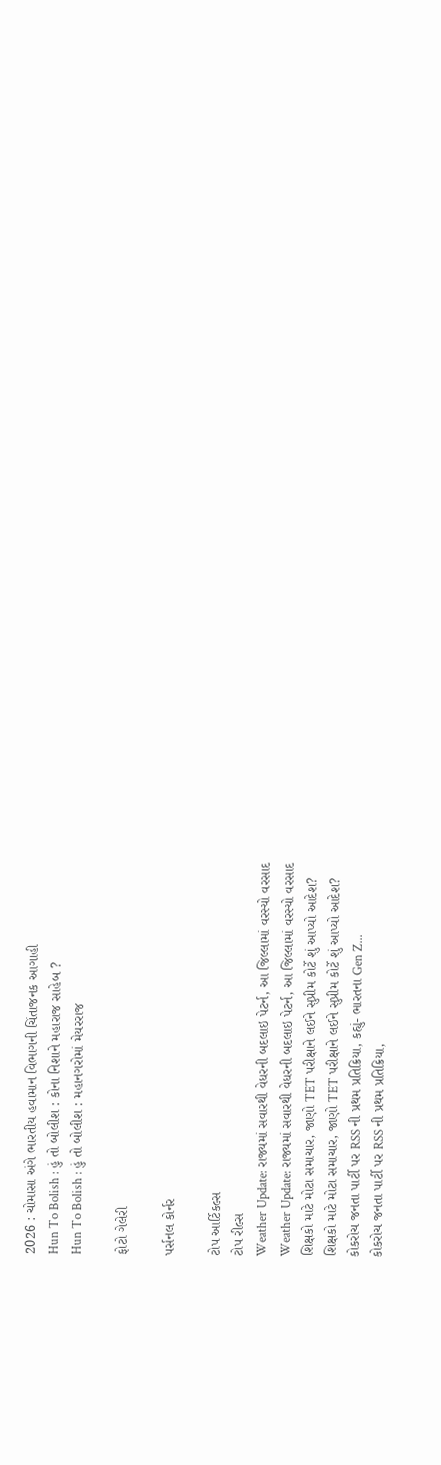2026 : ચોમાસા અંગે ભારતીય હવામાન વિભાગની ચિંતાજનક આગાહી
Hun To Bolish : હું તો બોલીશ : કોના નિશાને મહારાજ સાહેબ ?
Hun To Bolish : હું તો બોલીશ : મહાનગરોમાં મેયરરાજ

ફોટો ગેલેરી

પર્સનલ કોર્નર

ટોપ આર્ટિકલ્સ
ટોપ રીલ્સ
Weather Update: રાજ્યમાં સવારથી વેધરની બદલાઇ પેટર્ન, આ જિલ્લામાં વરસ્યો વરસાદ
Weather Update: રાજ્યમાં સવારથી વેધરની બદલાઇ પેટર્ન, આ જિલ્લામાં વરસ્યો વરસાદ
શિક્ષકો માટે મોટા સમાચાર, જાણો TET પરીક્ષાને લઈને સુપ્રીમ કોર્ટે શું આપ્યો આદેશ?
શિક્ષકો માટે મોટા સમાચાર, જાણો TET પરીક્ષાને લઈને સુપ્રીમ કોર્ટે શું આપ્યો આદેશ?
કોકરોચ જનતા પાર્ટી પર RSS ની પ્રથમ પ્રતિક્રિયા, કહ્યું- ભારતના Gen Z...
કોકરોચ જનતા પાર્ટી પર RSS ની પ્રથમ પ્રતિક્રિયા,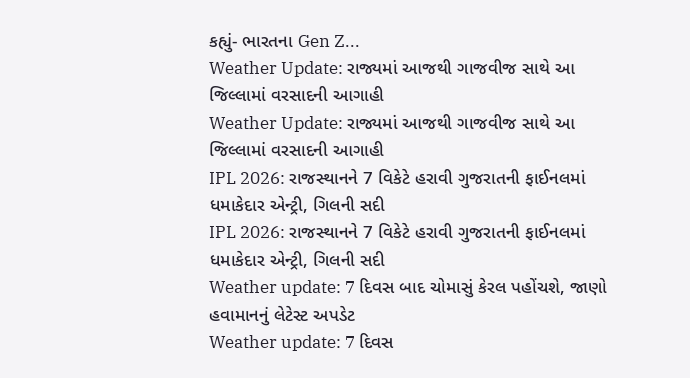કહ્યું- ભારતના Gen Z...
Weather Update: રાજ્યમાં આજથી ગાજવીજ સાથે આ જિલ્લામાં વરસાદની આગાહી
Weather Update: રાજ્યમાં આજથી ગાજવીજ સાથે આ જિલ્લામાં વરસાદની આગાહી
IPL 2026: રાજસ્થાનને 7 વિકેટે હરાવી ગુજરાતની ફાઈનલમાં ધમાકેદાર એન્ટ્રી, ગિલની સદી
IPL 2026: રાજસ્થાનને 7 વિકેટે હરાવી ગુજરાતની ફાઈનલમાં ધમાકેદાર એન્ટ્રી, ગિલની સદી
Weather update: 7 દિવસ બાદ ચોમાસું કેરલ પહોંચશે, જાણો હવામાનનું લેટેસ્ટ અપડેટ
Weather update: 7 દિવસ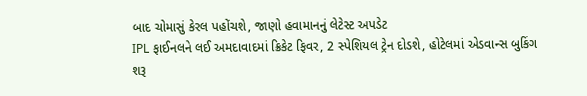બાદ ચોમાસું કેરલ પહોંચશે, જાણો હવામાનનું લેટેસ્ટ અપડેટ
IPL ફાઈનલને લઈ અમદાવાદમાં ક્રિકેટ ફિવર, 2 સ્પેશિયલ ટ્રેન દોડશે, હોટેલમાં એડવાન્સ બુકિંગ શરૂ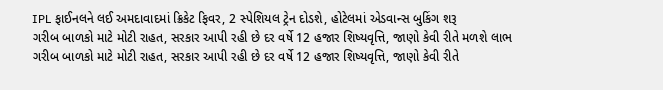IPL ફાઈનલને લઈ અમદાવાદમાં ક્રિકેટ ફિવર, 2 સ્પેશિયલ ટ્રેન દોડશે, હોટેલમાં એડવાન્સ બુકિંગ શરૂ
ગરીબ બાળકો માટે મોટી રાહત, સરકાર આપી રહી છે દર વર્ષે 12 હજાર શિષ્યવૃત્તિ, જાણો કેવી રીતે મળશે લાભ
ગરીબ બાળકો માટે મોટી રાહત, સરકાર આપી રહી છે દર વર્ષે 12 હજાર શિષ્યવૃત્તિ, જાણો કેવી રીતે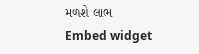મળશે લાભ
Embed widget